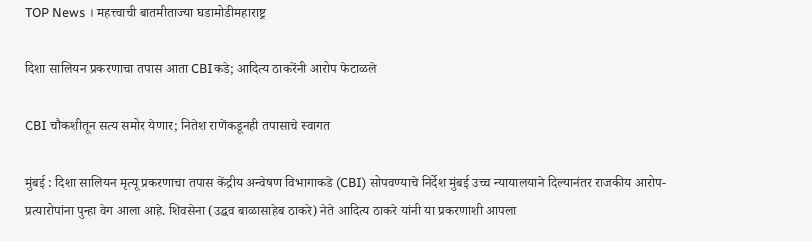TOP News । महत्त्वाची बातमीताज्या घडामोडीमहाराष्ट्र

दिशा सालियन प्रकरणाचा तपास आता CBIकडे; आदित्य ठाकरेंनी आरोप फेटाळले

CBI चौकशीतून सत्य समोर येणार; नितेश राणेंकडूनही तपासाचे स्वागत

मुंबई : दिशा सालियन मृत्यू प्रकरणाचा तपास केंद्रीय अन्वेषण विभागाकडे (CBI) सोपवण्याचे निर्देश मुंबई उच्च न्यायालयाने दिल्यानंतर राजकीय आरोप-प्रत्यारोपांना पुन्हा वेग आला आहे. शिवसेना (उद्धव बाळासाहेब ठाकरे) नेते आदित्य ठाकरे यांनी या प्रकरणाशी आपला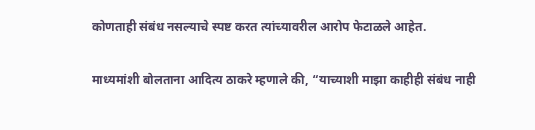कोणताही संबंध नसल्याचे स्पष्ट करत त्यांच्यावरील आरोप फेटाळले आहेत.

माध्यमांशी बोलताना आदित्य ठाकरे म्हणाले की, “याच्याशी माझा काहीही संबंध नाही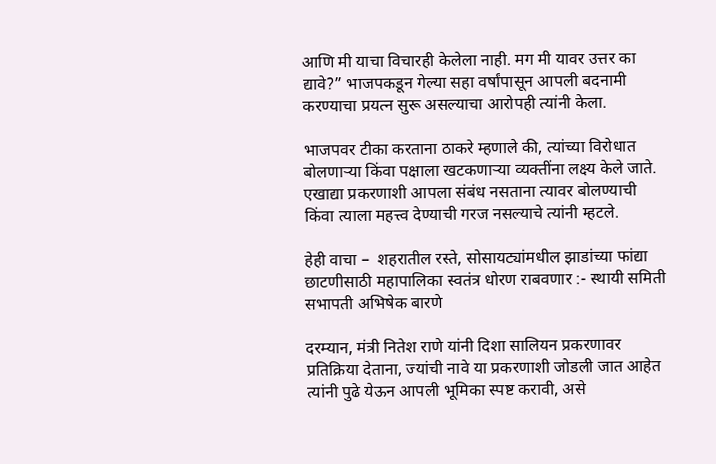आणि मी याचा विचारही केलेला नाही. मग मी यावर उत्तर का द्यावे?” भाजपकडून गेल्या सहा वर्षांपासून आपली बदनामी करण्याचा प्रयत्न सुरू असल्याचा आरोपही त्यांनी केला.

भाजपवर टीका करताना ठाकरे म्हणाले की, त्यांच्या विरोधात बोलणाऱ्या किंवा पक्षाला खटकणाऱ्या व्यक्तींना लक्ष्य केले जाते. एखाद्या प्रकरणाशी आपला संबंध नसताना त्यावर बोलण्याची किंवा त्याला महत्त्व देण्याची गरज नसल्याचे त्यांनी म्हटले.

हेही वाचा –  शहरातील रस्ते, सोसायट्यांमधील झाडांच्या फांद्या छाटणीसाठी महापालिका स्वतंत्र धोरण राबवणार :- स्थायी समिती सभापती अभिषेक बारणे

दरम्यान, मंत्री नितेश राणे यांनी दिशा सालियन प्रकरणावर प्रतिक्रिया देताना, ज्यांची नावे या प्रकरणाशी जोडली जात आहेत त्यांनी पुढे येऊन आपली भूमिका स्पष्ट करावी, असे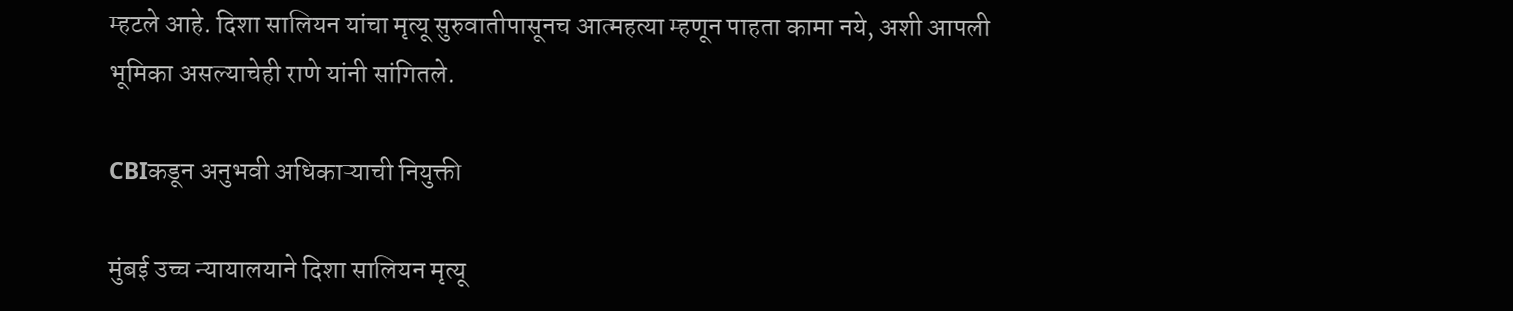म्हटले आहे. दिशा सालियन यांचा मृत्यू सुरुवातीपासूनच आत्महत्या म्हणून पाहता कामा नये, अशी आपली भूमिका असल्याचेही राणे यांनी सांगितले.

CBIकडून अनुभवी अधिकाऱ्याची नियुक्ती

मुंबई उच्च न्यायालयाने दिशा सालियन मृत्यू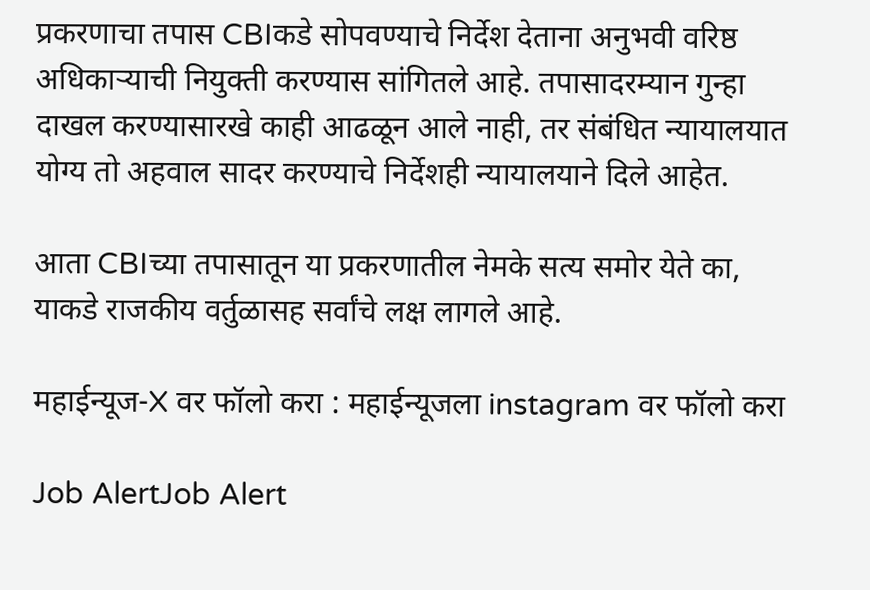प्रकरणाचा तपास CBIकडे सोपवण्याचे निर्देश देताना अनुभवी वरिष्ठ अधिकाऱ्याची नियुक्ती करण्यास सांगितले आहे. तपासादरम्यान गुन्हा दाखल करण्यासारखे काही आढळून आले नाही, तर संबंधित न्यायालयात योग्य तो अहवाल सादर करण्याचे निर्देशही न्यायालयाने दिले आहेत.

आता CBIच्या तपासातून या प्रकरणातील नेमके सत्य समोर येते का, याकडे राजकीय वर्तुळासह सर्वांचे लक्ष लागले आहे.

महाईन्यूज-X वर फॉलो करा : महाईन्यूजला instagram वर फॉलो करा

Job AlertJob Alert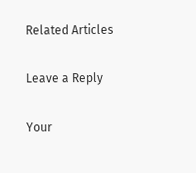Related Articles

Leave a Reply

Your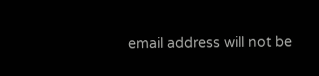email address will not be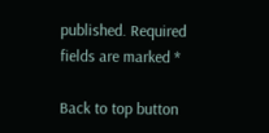published. Required fields are marked *

Back to top button